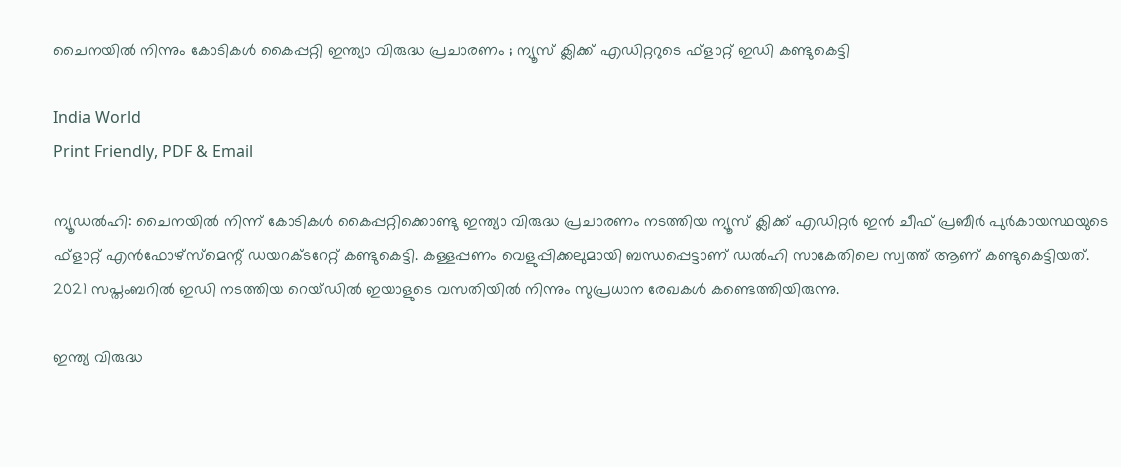ചൈനയിൽ നിന്നും കോടികൾ കൈപ്പറ്റി ഇന്ത്യാ വിരുദ്ധ പ്രചാരണം ; ന്യൂസ് ക്ലിക്ക് എഡിറ്ററുടെ ഫ്‌ളാറ്റ് ഇഡി കണ്ടുകെട്ടി

India World
Print Friendly, PDF & Email

ന്യൂഡൽഹി: ചൈനയിൽ നിന്ന് കോടികൾ കൈപ്പറ്റിക്കൊണ്ടു ഇന്ത്യാ വിരുദ്ധ പ്രചാരണം നടത്തിയ ന്യൂസ് ക്ലിക്ക് എഡിറ്റർ ഇൻ ചീഫ് പ്രബീർ പുർകായസ്ഥയുടെ ഫ്‌ളാറ്റ് എൻഫോഴ്‌സ്‌മെന്റ് ഡയറക്ടറേറ്റ് കണ്ടുകെട്ടി. കള്ളപ്പണം വെളുപ്പിക്കലുമായി ബന്ധപ്പെട്ടാണ് ഡൽഹി സാകേതിലെ സ്വത്ത് ആണ് കണ്ടുകെട്ടിയത്. 2021 സപ്തംബറിൽ ഇഡി നടത്തിയ റെയ്ഡിൽ ഇയാളുടെ വസതിയിൽ നിന്നും സുപ്രധാന രേഖകൾ കണ്ടെത്തിയിരുന്നു.

ഇന്ത്യ വിരുദ്ധ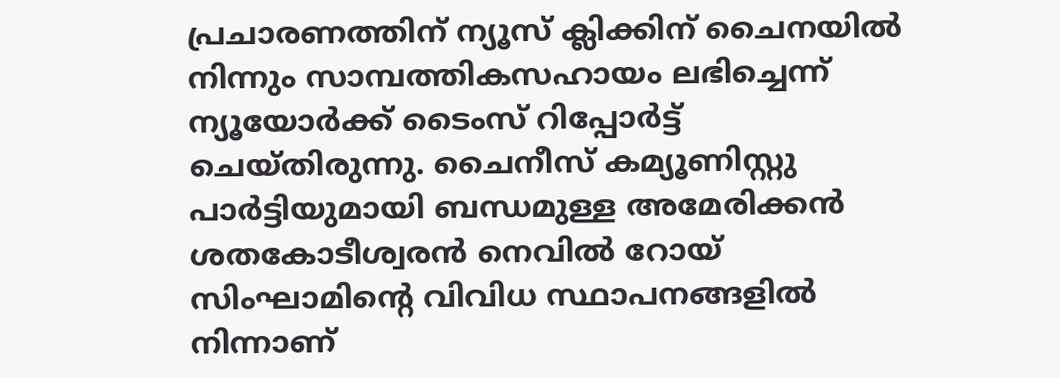പ്രചാരണത്തിന് ന്യൂസ് ക്ലിക്കിന് ചൈനയിൽ നിന്നും സാമ്പത്തികസഹായം ലഭിച്ചെന്ന് ന്യൂയോർക്ക് ടൈംസ് റിപ്പോർട്ട് ചെയ്തിരുന്നു. ചൈനീസ് കമ്യൂണിസ്റ്റു പാർട്ടിയുമായി ബന്ധമുള്ള അമേരിക്കൻ ശതകോടീശ്വരൻ നെവിൽ റോയ് സിംഘാമിന്റെ വിവിധ സ്ഥാപനങ്ങളിൽ നിന്നാണ്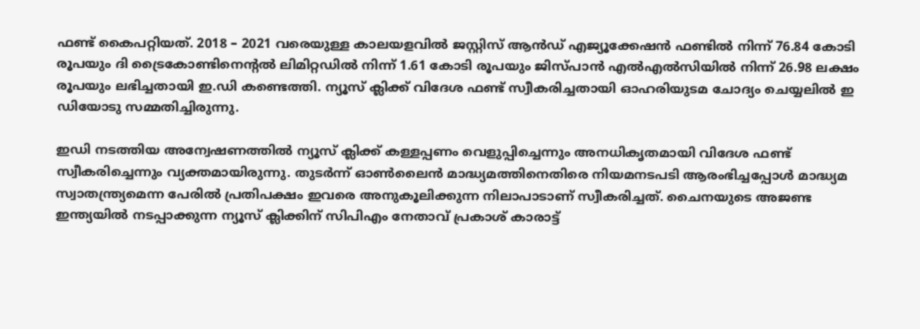ഫണ്ട് കൈപറ്റിയത്. 2018 – 2021 വരെയുള്ള കാലയളവിൽ ജസ്റ്റിസ് ആൻഡ് എജ്യൂക്കേഷൻ ഫണ്ടിൽ നിന്ന് 76.84 കോടി രൂപയും ദി ട്രൈകോണ്ടിനെന്റൽ ലിമിറ്റഡിൽ നിന്ന് 1.61 കോടി രൂപയും ജിസ്പാൻ എൽഎൽസിയിൽ നിന്ന് 26.98 ലക്ഷം രൂപയും ലഭിച്ചതായി ഇ.ഡി കണ്ടെത്തി. ന്യൂസ് ക്ലിക്ക് വിദേശ ഫണ്ട് സ്വീകരിച്ചതായി ഓഹരിയുടമ ചോദ്യം ചെയ്യലിൽ ഇ ഡിയോടു സമ്മതിച്ചിരുന്നു.

ഇഡി നടത്തിയ അന്വേഷണത്തിൽ ന്യൂസ് ക്ലിക്ക് കള്ളപ്പണം വെളുപ്പിച്ചെന്നും അനധികൃതമായി വിദേശ ഫണ്ട് സ്വീകരിച്ചെന്നും വ്യക്തമായിരുന്നു. തുടർന്ന് ഓൺലൈൻ മാദ്ധ്യമത്തിനെതിരെ നിയമനടപടി ആരംഭിച്ചപ്പോൾ മാദ്ധ്യമ സ്വാതന്ത്ര്യമെന്ന പേരിൽ പ്രതിപക്ഷം ഇവരെ അനുകൂലിക്കുന്ന നിലാപാടാണ് സ്വീകരിച്ചത്. ചൈനയുടെ അജണ്ട ഇന്ത്യയിൽ നടപ്പാക്കുന്ന ന്യൂസ് ക്ലിക്കിന് സിപിഎം നേതാവ് പ്രകാശ് കാരാട്ട്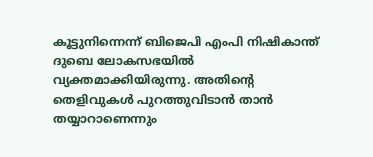കൂട്ടുനിന്നെന്ന് ബിജെപി എംപി നിഷികാന്ത് ദുബെ ലോകസഭയിൽ വ്യക്തമാക്കിയിരുന്നു. അതിന്റെ തെളിവുകൾ പുറത്തുവിടാൻ താൻ തയ്യാറാണെന്നും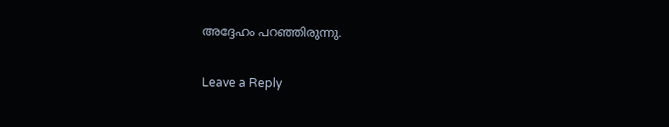അദ്ദേഹം പറഞ്ഞിരുന്നു.

Leave a Reply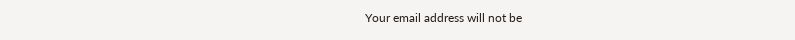Your email address will not be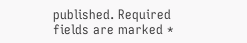published. Required fields are marked *